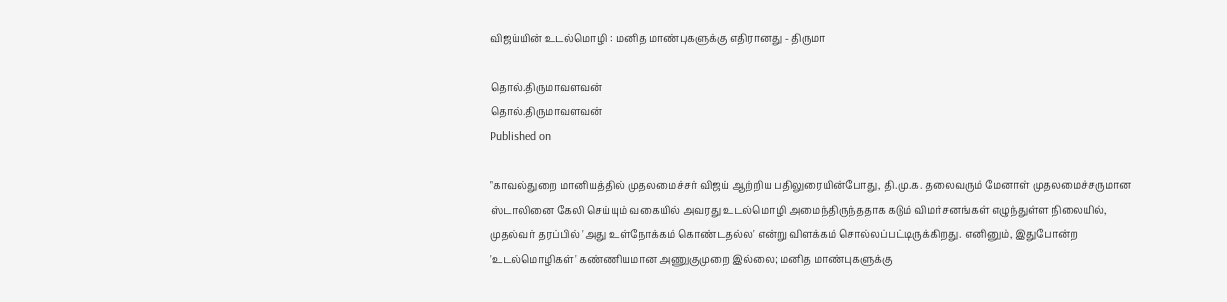விஜய்யின் உடல்மொழி : மனித மாண்புகளுக்கு எதிரானது - திருமா

தொல்.திருமாவளவன்
தொல்.திருமாவளவன்
Published on

"காவல்துறை மானியத்தில் முதலமைச்சர் விஜய் ஆற்றிய பதிலுரையின்போது, தி.மு.க. தலைவரும் மேனாள் முதலமைச்சருமான ஸ்டாலினை கேலி செய்யும் வகையில் அவரது உடல்மொழி அமைந்திருந்ததாக கடும் விமர்சனங்கள் எழுந்துள்ள நிலையில், முதல்வர் தரப்பில் 'அது உள்நோக்கம் கொண்டதல்ல' என்று விளக்கம் சொல்லப்பட்டிருக்கிறது. எனினும், இதுபோன்ற 'உடல்மொழிகள்' கண்ணியமான அணுகுமுறை இல்லை; மனித மாண்புகளுக்கு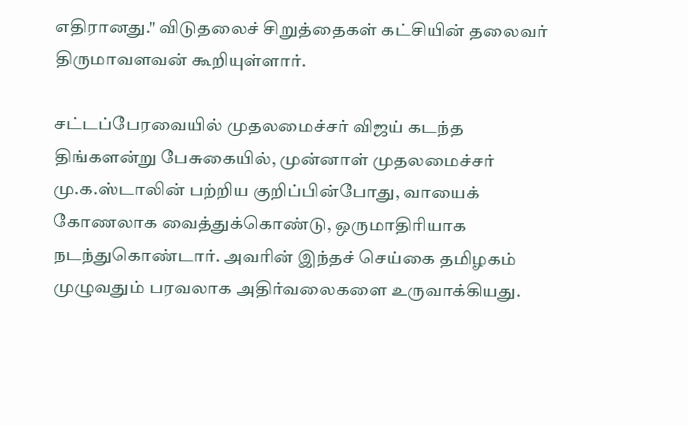எதிரானது." விடுதலைச் சிறுத்தைகள் கட்சியின் தலைவர் திருமாவளவன் கூறியுள்ளார்.

சட்டப்பேரவையில் முதலமைச்சர் விஜய் கடந்த திங்களன்று பேசுகையில், முன்னாள் முதலமைச்சர் மு.க.ஸ்டாலின் பற்றிய குறிப்பின்போது, வாயைக் கோணலாக வைத்துக்கொண்டு, ஒருமாதிரியாக நடந்துகொண்டார். அவரின் இந்தச் செய்கை தமிழகம் முழுவதும் பரவலாக அதிர்வலைகளை உருவாக்கியது.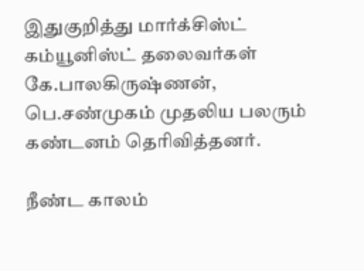இதுகுறித்து மார்க்சிஸ்ட் கம்யூனிஸ்ட் தலைவர்கள் கே.பாலகிருஷ்ணன், பெ.சண்முகம் முதலிய பலரும் கண்டனம் தெரிவித்தனர்.

நீண்ட காலம்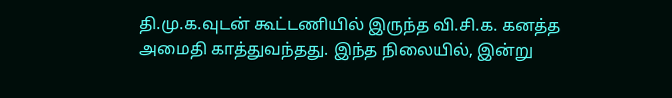தி.மு.க.வுடன் கூட்டணியில் இருந்த வி.சி.க. கனத்த அமைதி காத்துவந்தது. இந்த நிலையில், இன்று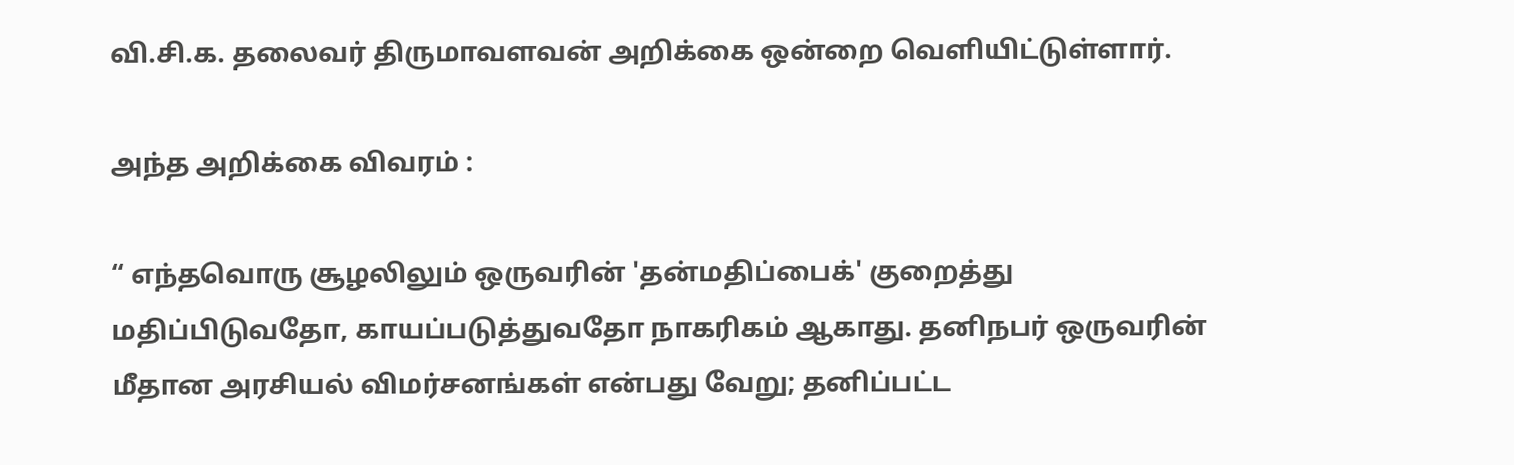வி.சி.க. தலைவர் திருமாவளவன் அறிக்கை ஒன்றை வெளியிட்டுள்ளார்.

அந்த அறிக்கை விவரம் :

“ எந்தவொரு சூழலிலும் ஒருவரின் 'தன்மதிப்பைக்' குறைத்து மதிப்பிடுவதோ, காயப்படுத்துவதோ நாகரிகம் ஆகாது. தனிநபர் ஒருவரின் மீதான அரசியல் விமர்சனங்கள் என்பது வேறு; தனிப்பட்ட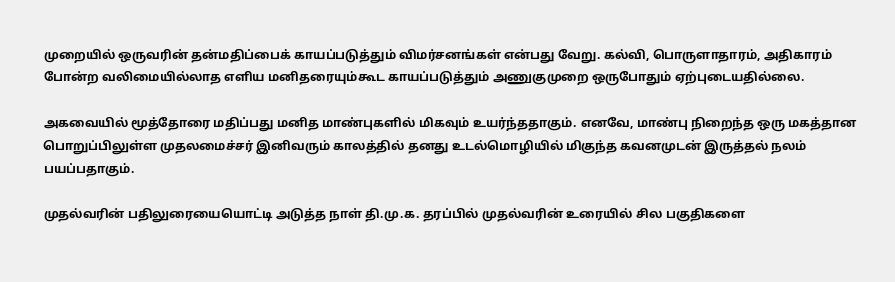முறையில் ஒருவரின் தன்மதிப்பைக் காயப்படுத்தும் விமர்சனங்கள் என்பது வேறு. கல்வி, பொருளாதாரம், அதிகாரம் போன்ற வலிமையில்லாத எளிய மனிதரையும்கூட காயப்படுத்தும் அணுகுமுறை ஒருபோதும் ஏற்புடையதில்லை.

அகவையில் மூத்தோரை மதிப்பது மனித மாண்புகளில் மிகவும் உயர்ந்ததாகும். எனவே, மாண்பு நிறைந்த ஒரு மகத்தான பொறுப்பிலுள்ள முதலமைச்சர் இனிவரும் காலத்தில் தனது உடல்மொழியில் மிகுந்த கவனமுடன் இருத்தல் நலம் பயப்பதாகும்.

முதல்வரின் பதிலுரையையொட்டி அடுத்த நாள் தி.மு.க. தரப்பில் முதல்வரின் உரையில் சில பகுதிகளை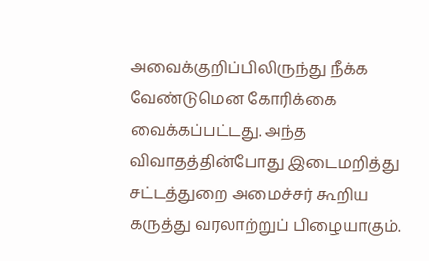அவைக்குறிப்பிலிருந்து நீக்க வேண்டுமென கோரிக்கை வைக்கப்பட்டது. அந்த விவாதத்தின்போது இடைமறித்து சட்டத்துறை அமைச்சர் கூறிய கருத்து வரலாற்றுப் பிழையாகும்.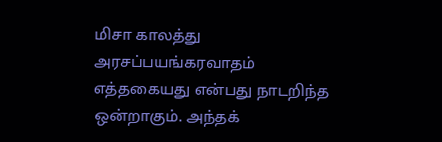மிசா காலத்து அரசப்பயங்கரவாதம் எத்தகையது என்பது நாடறிந்த ஒன்றாகும். அந்தக்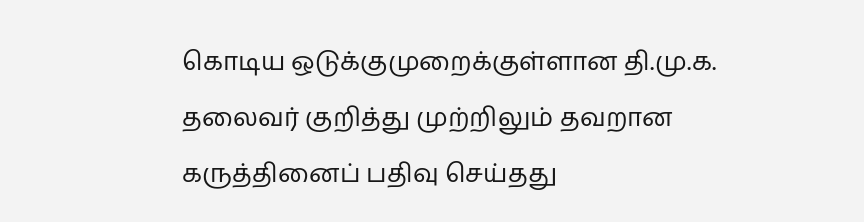கொடிய ஒடுக்குமுறைக்குள்ளான தி.மு.க. தலைவர் குறித்து முற்றிலும் தவறான கருத்தினைப் பதிவு செய்தது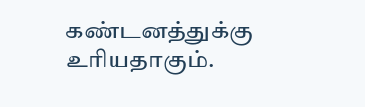கண்டனத்துக்கு உரியதாகும்.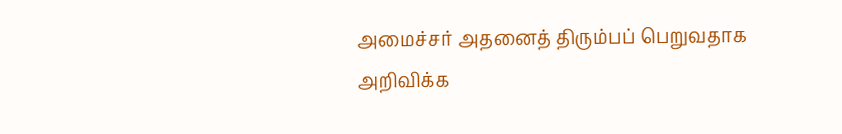அமைச்சர் அதனைத் திரும்பப் பெறுவதாக அறிவிக்க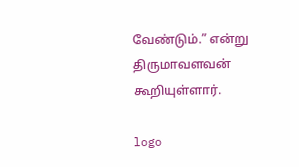வேண்டும்.” என்று திருமாவளவன் கூறியுள்ளார்.

logo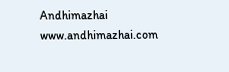Andhimazhai
www.andhimazhai.com